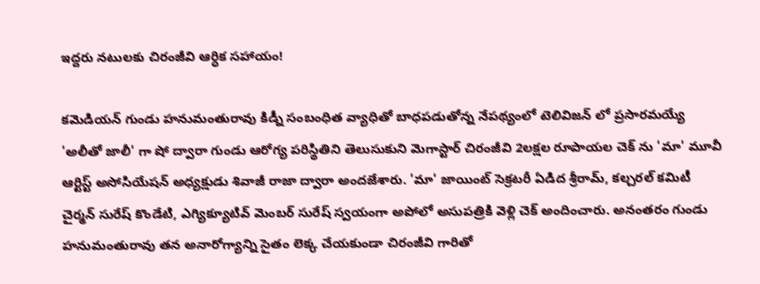ఇద్దరు నటులకు చిరంజీవి ఆర్ధిక సహాయం!

కమెడియన్ గుండు హనుమంతురావు కిడ్నీ సంబంధిత వ్యాధితో బాధపడుతోన్న నేపథ్యంలో టెలివిజన్ లో ప్రసారమయ్యే 'అలీతో జాలీ' గా షో ద్వారా గుండు ఆరోగ్య పరిస్థితిని తెలుసుకుని మెగాస్టార్ చిరంజీవి 2లక్షల రూపాయల చెక్ ను 'మా' మూవీ ఆర్టిస్ట్ అసోసియేషన్ అధ్యక్షుడు శివాజీ రాజా ద్వారా అందజేశారు. 'మా' జాయింట్ సెక్రటరీ ఏడిద శ్రీరామ్, కల్చరల్ కమిటీ చైర్మన్ సురేష్ కొండేటి, ఎగ్యిక్యూటివ్ మెంబర్ సురేష్ స్వయంగా అపోలో అసుపత్రికి వెళ్లి చెక్ అందించారు. అనంతరం గుండు హనుమంతురావు తన అనారోగ్యాన్ని సైతం లెక్క చేయకుండా చిరంజీవి గారితో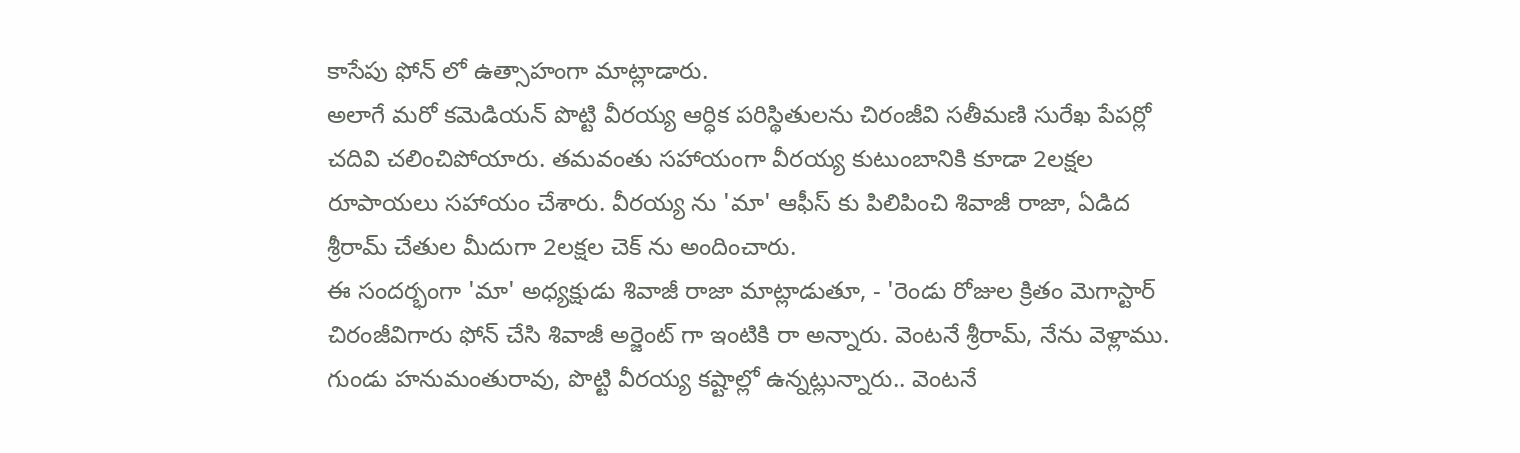కాసేపు ఫోన్ లో ఉత్సాహంగా మాట్లాడారు.
అలాగే మరో కమెడియన్ పొట్టి వీరయ్య ఆర్ధిక పరిస్థితులను చిరంజీవి సతీమణి సురేఖ పేపర్లో చదివి చలించిపోయారు. తమవంతు సహాయంగా వీరయ్య కుటుంబానికి కూడా 2లక్షల రూపాయలు సహాయం చేశారు. వీరయ్య ను 'మా' ఆఫీస్ కు పిలిపించి శివాజీ రాజా, ఏడిద శ్రీరామ్ చేతుల మీదుగా 2లక్షల చెక్ ను అందించారు.
ఈ సందర్భంగా 'మా' అధ్యక్షుడు శివాజీ రాజా మాట్లాడుతూ, - 'రెండు రోజుల క్రితం మెగాస్టార్ చిరంజీవిగారు ఫోన్ చేసి శివాజీ అర్జెంట్ గా ఇంటికి రా అన్నారు. వెంటనే శ్రీరామ్, నేను వెళ్లాము. గుండు హనుమంతురావు, పొట్టి వీరయ్య కష్టాల్లో ఉన్నట్లున్నారు.. వెంటనే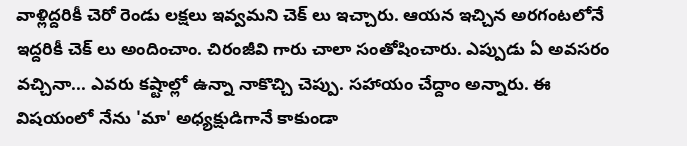వాళ్లిద్దరికీ చెరో రెండు లక్షలు ఇవ్వమని చెక్ లు ఇచ్చారు. ఆయన ఇచ్చిన అరగంటలోనే ఇద్దరికీ చెక్ లు అందించాం. చిరంజీవి గారు చాలా సంతోషించారు. ఎప్పుడు ఏ అవసరం వచ్చినా... ఎవరు కష్టాల్లో ఉన్నా నాకొచ్చి చెప్పు. సహాయం చేద్దాం అన్నారు. ఈ విషయంలో నేను 'మా' అధ్యక్షుడిగానే కాకుండా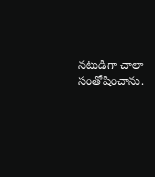నటుడిగా చాలా సంతోషించాను.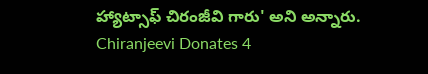హ్యాట్సాఫ్ చిరంజీవి గారు' అని అన్నారు.
Chiranjeevi Donates 4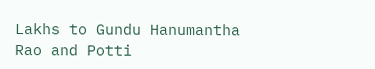Lakhs to Gundu Hanumantha Rao and Potti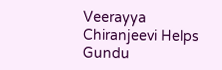Veerayya
Chiranjeevi Helps Gundu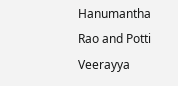Hanumantha Rao and Potti Veerayya